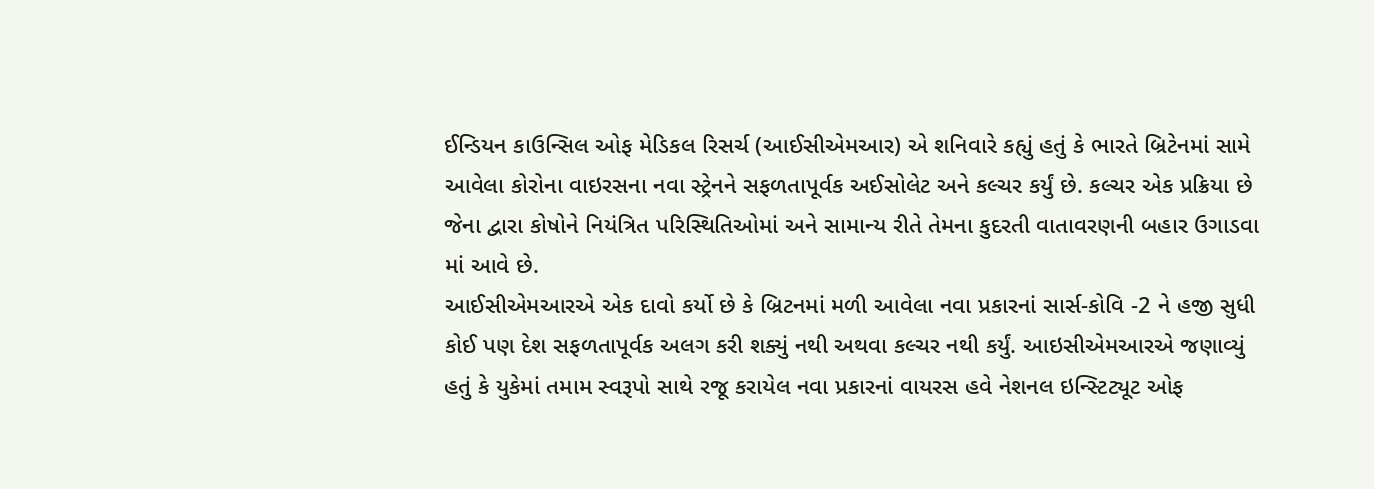ઈન્ડિયન કાઉન્સિલ ઓફ મેડિકલ રિસર્ચ (આઈસીએમઆર) એ શનિવારે કહ્યું હતું કે ભારતે બ્રિટેનમાં સામે આવેલા કોરોના વાઇરસના નવા સ્ટ્રેનને સફળતાપૂર્વક અઈસોલેટ અને કલ્ચર કર્યું છે. કલ્ચર એક પ્રક્રિયા છે જેના દ્વારા કોષોને નિયંત્રિત પરિસ્થિતિઓમાં અને સામાન્ય રીતે તેમના કુદરતી વાતાવરણની બહાર ઉગાડવા માં આવે છે.
આઈસીએમઆરએ એક દાવો કર્યો છે કે બ્રિટનમાં મળી આવેલા નવા પ્રકારનાં સાર્સ-કોવિ -2 ને હજી સુધી કોઈ પણ દેશ સફળતાપૂર્વક અલગ કરી શક્યું નથી અથવા કલ્ચર નથી કર્યું. આઇસીએમઆરએ જણાવ્યું હતું કે યુકેમાં તમામ સ્વરૂપો સાથે રજૂ કરાયેલ નવા પ્રકારનાં વાયરસ હવે નેશનલ ઇન્સ્ટિટ્યૂટ ઓફ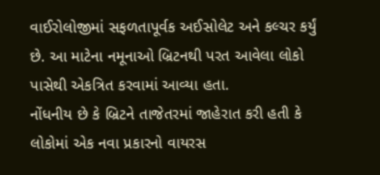વાઈરોલોજીમાં સફળતાપૂર્વક અઈસોલેટ અને કલ્ચર કર્યું છે. આ માટેના નમૂનાઓ બ્રિટનથી પરત આવેલા લોકો પાસેથી એકત્રિત કરવામાં આવ્યા હતા.
નોંધનીય છે કે બ્રિટને તાજેતરમાં જાહેરાત કરી હતી કે લોકોમાં એક નવા પ્રકારનો વાયરસ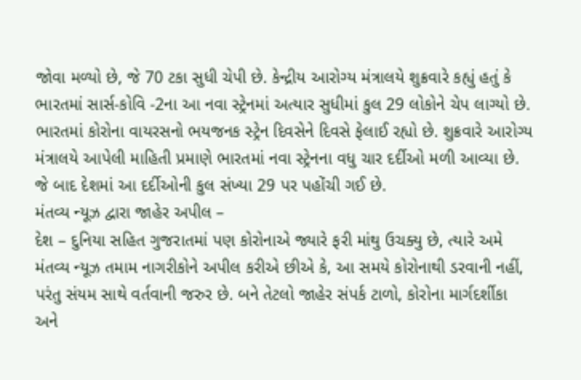જોવા મળ્યો છે, જે 70 ટકા સુધી ચેપી છે. કેન્દ્રીય આરોગ્ય મંત્રાલયે શુક્રવારે કહ્યું હતું કે ભારતમાં સાર્સ-કોવિ -2ના આ નવા સ્ટ્રેનમાં અત્યાર સુધીમાં કુલ 29 લોકોને ચેપ લાગ્યો છે.
ભારતમાં કોરોના વાયરસનો ભયજનક સ્ટ્રેન દિવસેને દિવસે ફેલાઈ રહ્યો છે. શુક્રવારે આરોગ્ય મંત્રાલયે આપેલી માહિતી પ્રમાણે ભારતમાં નવા સ્ટ્રેનના વધુ ચાર દર્દીઓ મળી આવ્યા છે. જે બાદ દેશમાં આ દર્દીઓની કુલ સંખ્યા 29 પર પહોંચી ગઈ છે.
મંતવ્ય ન્યૂઝ દ્વારા જાહેર અપીલ –
દેશ – દુનિયા સહિત ગુજરાતમાં પણ કોરોનાએ જ્યારે ફરી માંથુ ઉચક્યુ છે, ત્યારે અમે મંતવ્ય ન્યૂઝ તમામ નાગરીકોને અપીલ કરીએ છીએ કે, આ સમયે કોરોનાથી ડરવાની નહીં, પરંતુ સંયમ સાથે વર્તવાની જરુર છે. બને તેટલો જાહેર સંપર્ક ટાળો, કોરોના માર્ગદર્શીકા અને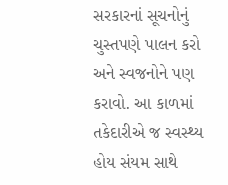સરકારનાં સૂચનોનું ચુસ્તપણે પાલન કરો અને સ્વજનોને પણ કરાવો. આ કાળમાં તકેદારીએ જ સ્વસ્થ્ય હોય સંયમ સાથે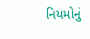નિયમોનું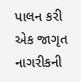પાલન કરી એક જાગૃત નાગરીકની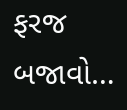ફરજ બજાવો…